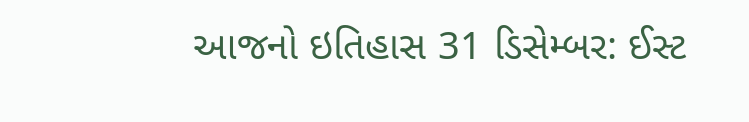આજનો ઇતિહાસ 31 ડિસેમ્બર: ઈસ્ટ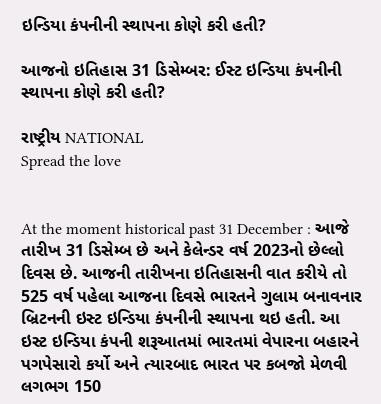ઇન્ડિયા કંપનીની સ્થાપના કોણે કરી હતી?

આજનો ઇતિહાસ 31 ડિસેમ્બર: ઈસ્ટ ઇન્ડિયા કંપનીની સ્થાપના કોણે કરી હતી?

રાષ્ટ્રીય NATIONAL
Spread the love


At the moment historical past 31 December : આજે તારીખ 31 ડિસેમ્બ છે અને કેલેન્ડર વર્ષ 2023નો છેલ્લો દિવસ છે. આજની તારીખના ઇતિહાસની વાત કરીયે તો 525 વર્ષ પહેલા આજના દિવસે ભારતને ગુલામ બનાવનાર બ્રિટનની ઇસ્ટ ઇન્ડિયા કંપનીની સ્થાપના થઇ હતી. આ ઇસ્ટ ઇન્ડિયા કંપની શરૂઆતમાં ભારતમાં વેપારના બહારને પગપેસારો કર્યો અને ત્યારબાદ ભારત પર કબજો મેળવી લગભગ 150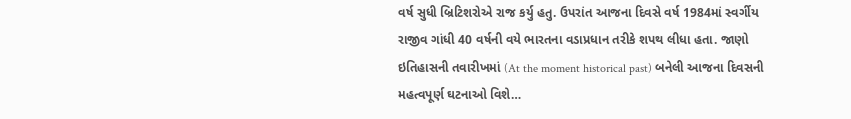વર્ષ સુધી બ્રિટિશરોએ રાજ કર્યુ હતુ. ઉપરાંત આજના દિવસે વર્ષ 1984માં સ્વર્ગીય રાજીવ ગાંધી 40 વર્ષની વયે ભારતના વડાપ્રધાન તરીકે શપથ લીધા હતા. જાણો ઇતિહાસની તવારીખમાં (At the moment historical past) બનેલી આજના દિવસની મહત્વપૂર્ણ ઘટનાઓ વિશે…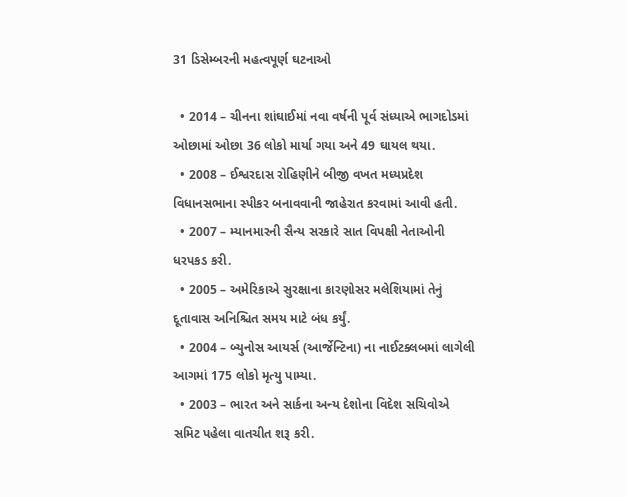31 ડિસેમ્બરની મહત્વપૂર્ણ ઘટનાઓ

  • 2014 – ચીનના શાંઘાઈમાં નવા વર્ષની પૂર્વ સંધ્યાએ ભાગદોડમાં ઓછામાં ઓછા 36 લોકો માર્યા ગયા અને 49 ઘાયલ થયા.
  • 2008 – ઈશ્વરદાસ રોહિણીને બીજી વખત મધ્યપ્રદેશ વિધાનસભાના સ્પીકર બનાવવાની જાહેરાત કરવામાં આવી હતી.
  • 2007 – મ્યાનમારની સૈન્ય સરકારે સાત વિપક્ષી નેતાઓની ધરપકડ કરી.
  • 2005 – અમેરિકાએ સુરક્ષાના કારણોસર મલેશિયામાં તેનું દૂતાવાસ અનિશ્ચિત સમય માટે બંધ કર્યું.
  • 2004 – બ્યુનોસ આયર્સ (આર્જેન્ટિના) ના નાઈટક્લબમાં લાગેલી આગમાં 175 લોકો મૃત્યુ પામ્યા.
  • 2003 – ભારત અને સાર્કના અન્ય દેશોના વિદેશ સચિવોએ સમિટ પહેલા વાતચીત શરૂ કરી.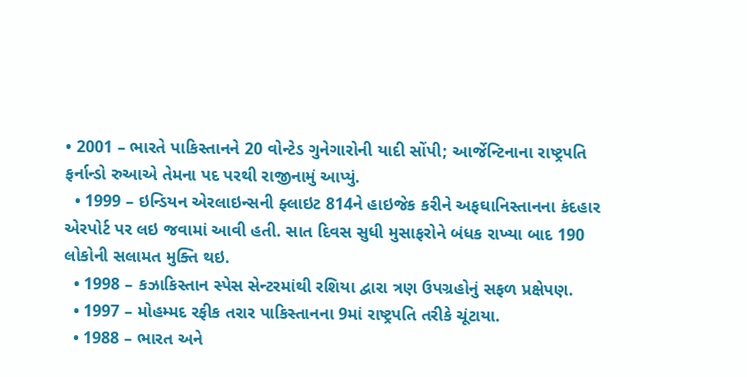• 2001 – ભારતે પાકિસ્તાનને 20 વોન્ટેડ ગુનેગારોની યાદી સોંપી; આર્જેન્ટિનાના રાષ્ટ્રપતિ ફર્નાન્ડો રુઆએ તેમના પદ પરથી રાજીનામું આપ્યું.
  • 1999 – ઇન્ડિયન એરલાઇન્સની ફ્લાઇટ 814ને હાઇજેક કરીને અફઘાનિસ્તાનના કંદહાર એરપોર્ટ પર લઇ જવામાં આવી હતી. સાત દિવસ સુધી મુસાફરોને બંધક રાખ્યા બાદ 190 લોકોની સલામત મુક્તિ થઇ.
  • 1998 – કઝાકિસ્તાન સ્પેસ સેન્ટરમાંથી રશિયા દ્વારા ત્રણ ઉપગ્રહોનું સફળ પ્રક્ષેપણ.
  • 1997 – મોહમ્મદ રફીક તરાર પાકિસ્તાનના 9માં રાષ્ટ્રપતિ તરીકે ચૂંટાયા.
  • 1988 – ભારત અને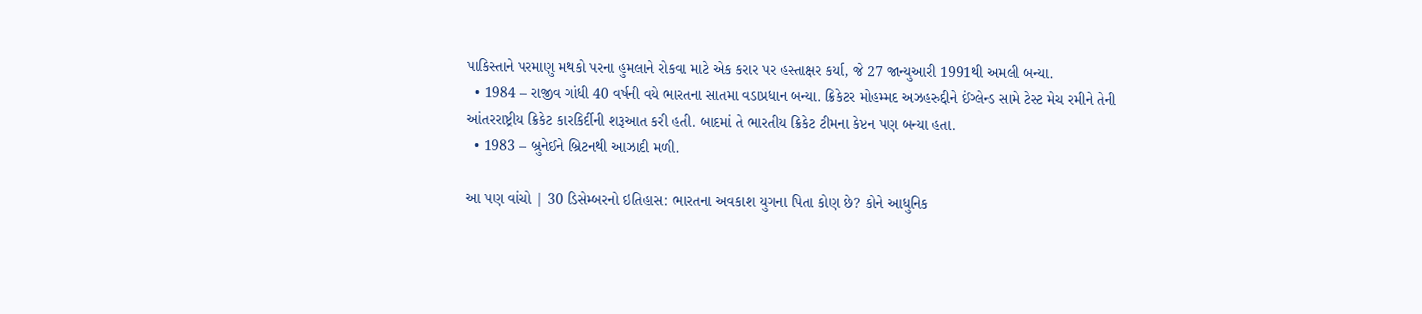પાકિસ્તાને પરમાણુ મથકો પરના હુમલાને રોકવા માટે એક કરાર પર હસ્તાક્ષર કર્યા, જે 27 જાન્યુઆરી 1991થી અમલી બન્યા.
  • 1984 – રાજીવ ગાંધી 40 વર્ષની વયે ભારતના સાતમા વડાપ્રધાન બન્યા. ક્રિકેટર મોહમ્મદ અઝહરુદ્દીને ઈંગ્લેન્ડ સામે ટેસ્ટ મેચ રમીને તેની આંતરરાષ્ટ્રીય ક્રિકેટ કારકિર્દીની શરૂઆત કરી હતી. બાદમાં તે ભારતીય ક્રિકેટ ટીમના કેપ્ટન પણ બન્યા હતા.
  • 1983 – બ્રુનેઈને બ્રિટનથી આઝાદી મળી.

આ પણ વાંચો | 30 ડિસેમ્બરનો ઇતિહાસ: ભારતના અવકાશ યુગના પિતા કોણ છે? કોને આધુનિક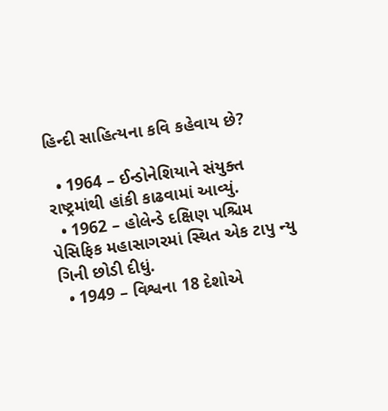હિન્દી સાહિત્યના કવિ કહેવાય છે?

  • 1964 – ઈન્ડોનેશિયાને સંયુક્ત રાષ્ટ્રમાંથી હાંકી કાઢવામાં આવ્યું.
  • 1962 – હોલેન્ડે દક્ષિણ પશ્ચિમ પેસિફિક મહાસાગરમાં સ્થિત એક ટાપુ ન્યુ ગિની છોડી દીધું.
  • 1949 – વિશ્વના 18 દેશોએ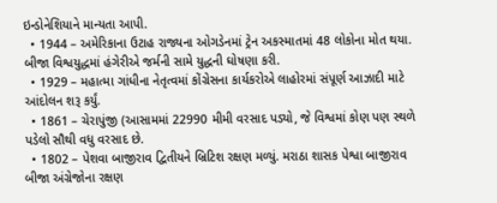ઇન્ડોનેશિયાને માન્યતા આપી.
  • 1944 – અમેરિકાના ઉટાહ રાજ્યના ઓગડેનમાં ટ્રેન અકસ્માતમાં 48 લોકોના મોત થયા. બીજા વિશ્વયુદ્ધમાં હંગેરીએ જર્મની સામે યુદ્ધની ઘોષણા કરી.
  • 1929 – મહાત્મા ગાંધીના નેતૃત્વમાં કોંગ્રેસના કાર્યકરોએ લાહોરમાં સંપૂર્ણ આઝાદી માટે આંદોલન શરૂ કર્યું.
  • 1861 – ચેરાપુંજી (આસામમાં 22990 મીમી વરસાદ પડ્યો, જે વિશ્વમાં કોણ પણ સ્થળે પડેલો સૌથી વધુ વરસાદ છે.
  • 1802 – પેશવા બાજીરાવ દ્વિતીયને બ્રિટિશ રક્ષણ મળ્યું. મરાઠા શાસક પેશ્વા બાજીરાવ બીજા અંગ્રેજોના રક્ષણ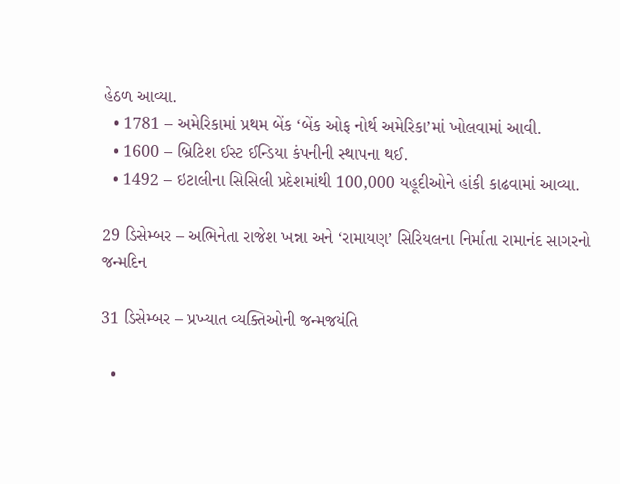હેઠળ આવ્યા.
  • 1781 – અમેરિકામાં પ્રથમ બેંક ‘બેંક ઓફ નોર્થ અમેરિકા’માં ખોલવામાં આવી.
  • 1600 – બ્રિટિશ ઈસ્ટ ઈન્ડિયા કંપનીની સ્થાપના થઈ.
  • 1492 – ઇટાલીના સિસિલી પ્રદેશમાંથી 100,000 યહૂદીઓને હાંકી કાઢવામાં આવ્યા.

29 ડિસેમ્બર – અભિનેતા રાજેશ ખન્ના અને ‘રામાયણ’ સિરિયલના નિર્માતા રામાનંદ સાગરનો જન્મદિન

31 ડિસેમ્બર – પ્રખ્યાત વ્યક્તિઓની જન્મજયંતિ

  •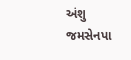અંશુ જમસેનપા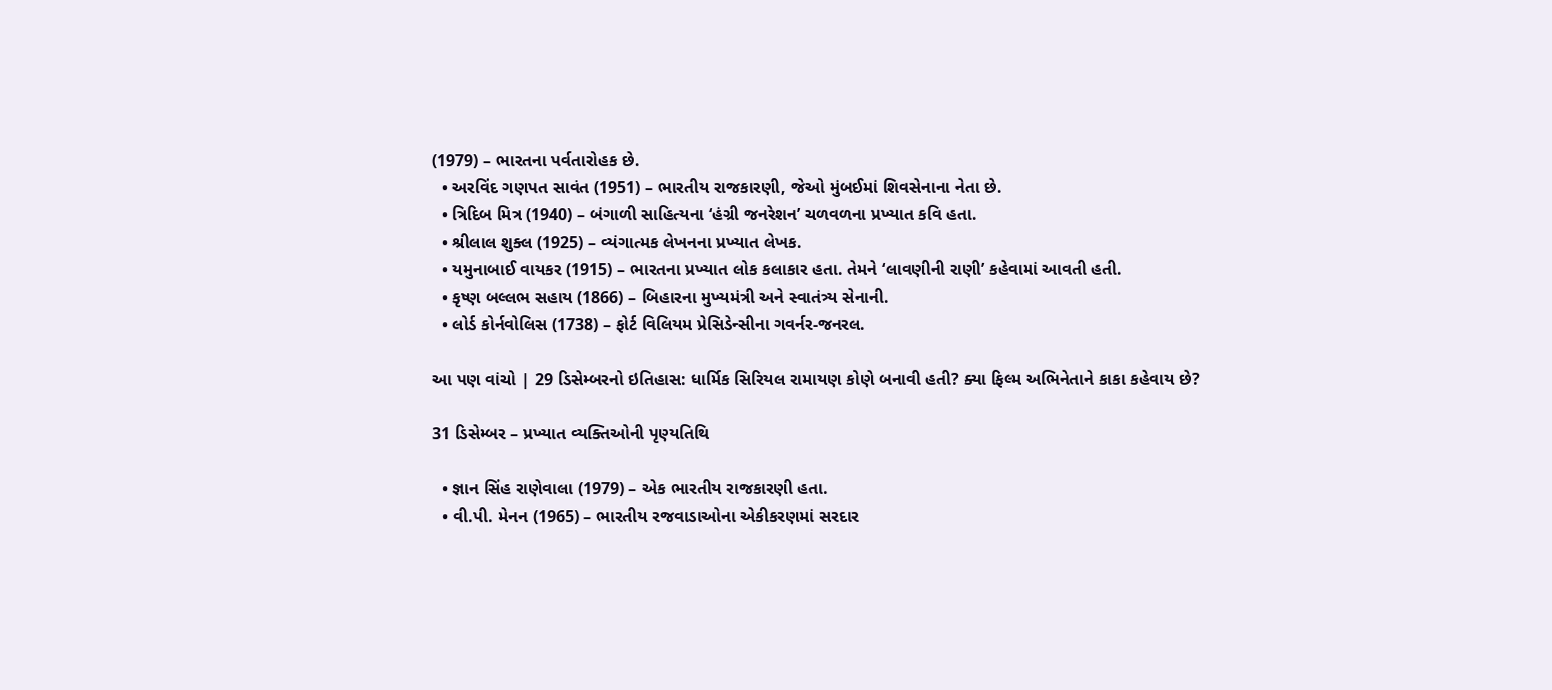(1979) – ભારતના પર્વતારોહક છે.
  • અરવિંદ ગણપત સાવંત (1951) – ભારતીય રાજકારણી, જેઓ મુંબઈમાં શિવસેનાના નેતા છે.
  • ત્રિદિબ મિત્ર (1940) – બંગાળી સાહિત્યના ‘હંગ્રી જનરેશન’ ચળવળના પ્રખ્યાત કવિ હતા.
  • શ્રીલાલ શુક્લ (1925) – વ્યંગાત્મક લેખનના પ્રખ્યાત લેખક.
  • યમુનાબાઈ વાયકર (1915) – ભારતના પ્રખ્યાત લોક કલાકાર હતા. તેમને ‘લાવણીની રાણી’ કહેવામાં આવતી હતી.
  • કૃષ્ણ બલ્લભ સહાય (1866) – બિહારના મુખ્યમંત્રી અને સ્વાતંત્ર્ય સેનાની.
  • લોર્ડ કોર્નવોલિસ (1738) – ફોર્ટ વિલિયમ પ્રેસિડેન્સીના ગવર્નર-જનરલ.

આ પણ વાંચો | 29 ડિસેમ્બરનો ઇતિહાસ: ધાર્મિક સિરિયલ રામાયણ કોણે બનાવી હતી? ક્યા ફિલ્મ અભિનેતાને કાકા કહેવાય છે?

31 ડિસેમ્બર – પ્રખ્યાત વ્યક્તિઓની પૃણ્યતિથિ

  • જ્ઞાન સિંહ રાણેવાલા (1979) – એક ભારતીય રાજકારણી હતા.
  • વી.પી. મેનન (1965) – ભારતીય રજવાડાઓના એકીકરણમાં સરદાર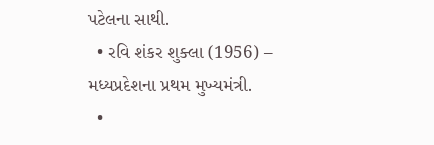પટેલના સાથી.
  • રવિ શંકર શુક્લા (1956) – મધ્યપ્રદેશના પ્રથમ મુખ્યમંત્રી.
  •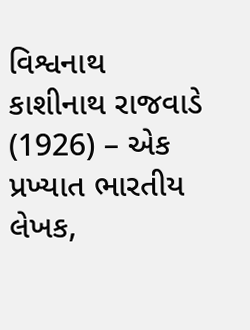વિશ્વનાથ કાશીનાથ રાજવાડે (1926) – એક પ્રખ્યાત ભારતીય લેખક,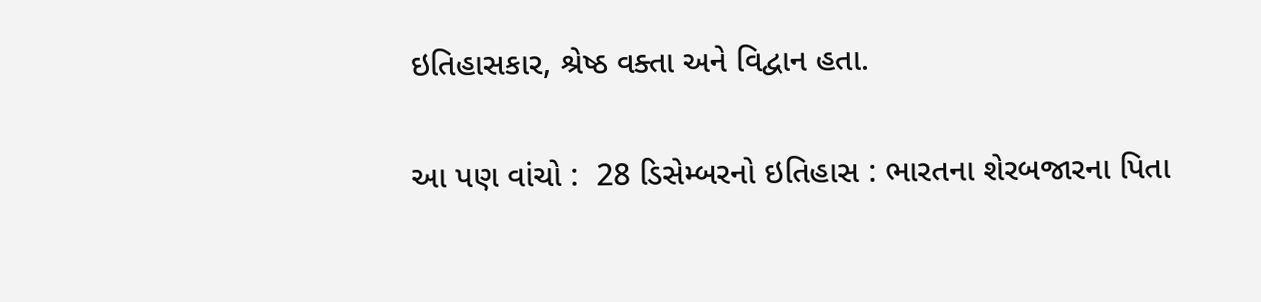ઇતિહાસકાર, શ્રેષ્ઠ વક્તા અને વિદ્વાન હતા.

આ પણ વાંચો :  28 ડિસેમ્બરનો ઇતિહાસ : ભારતના શેરબજારના પિતા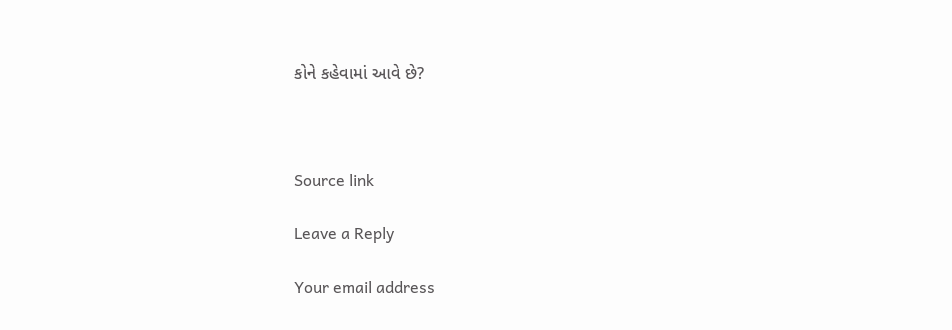કોને કહેવામાં આવે છે?



Source link

Leave a Reply

Your email address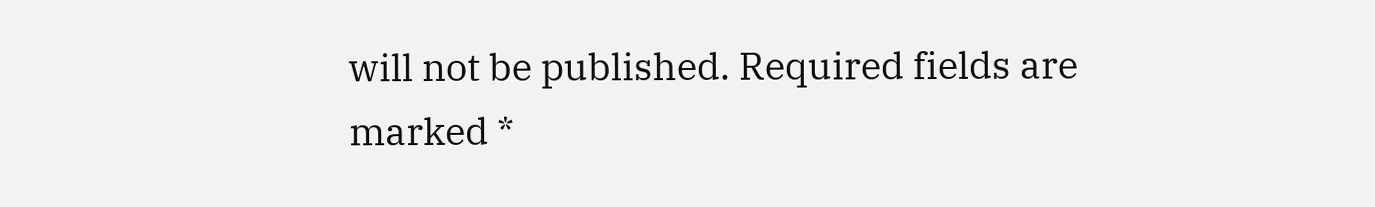will not be published. Required fields are marked *